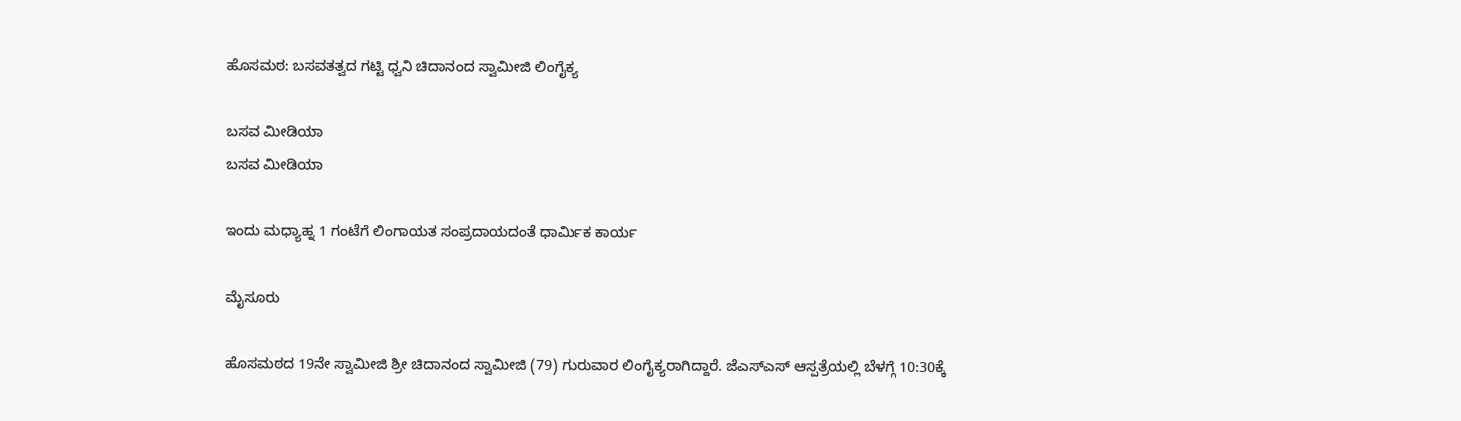ಹೊಸಮಠ: ಬಸವತತ್ವದ ಗಟ್ಟಿ ಧ್ವನಿ ಚಿದಾನಂದ ಸ್ವಾಮೀಜಿ ಲಿಂಗೈಕ್ಯ

ಬಸವ ಮೀಡಿಯಾ
ಬಸವ ಮೀಡಿಯಾ

ಇಂದು ಮಧ್ಯಾಹ್ನ 1 ಗಂಟೆಗೆ ಲಿಂಗಾಯತ ಸಂಪ್ರದಾಯದಂತೆ ಧಾರ್ಮಿಕ ಕಾರ್ಯ

ಮೈಸೂರು

ಹೊಸಮಠದ 19ನೇ ಸ್ವಾಮೀಜಿ ಶ್ರೀ ಚಿದಾನಂದ ಸ್ವಾಮೀಜಿ (79) ಗುರುವಾರ ಲಿಂಗೈಕ್ಯರಾಗಿದ್ದಾರೆ. ಜೆಎಸ್ಎಸ್ ಆಸ್ಪತ್ರೆಯಲ್ಲಿ ಬೆಳಗ್ಗೆ 10:30ಕ್ಕೆ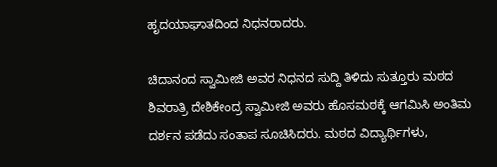ಹೃದಯಾಘಾತದಿಂದ ನಿಧನರಾದರು.

ಚಿದಾನಂದ ಸ್ವಾಮೀಜಿ ಅವರ ನಿಧನದ ಸುದ್ದಿ ತಿಳಿದು ಸುತ್ತೂರು ಮಠದ ಶಿವರಾತ್ರಿ ದೇಶಿಕೇಂದ್ರ ಸ್ವಾಮೀಜಿ ಅವರು ಹೊಸಮಠಕ್ಕೆ ಆಗಮಿಸಿ ಅಂತಿಮ ದರ್ಶನ ಪಡೆದು ಸಂತಾಪ ಸೂಚಿಸಿದರು. ಮಠದ ವಿದ್ಯಾರ್ಥಿಗಳು,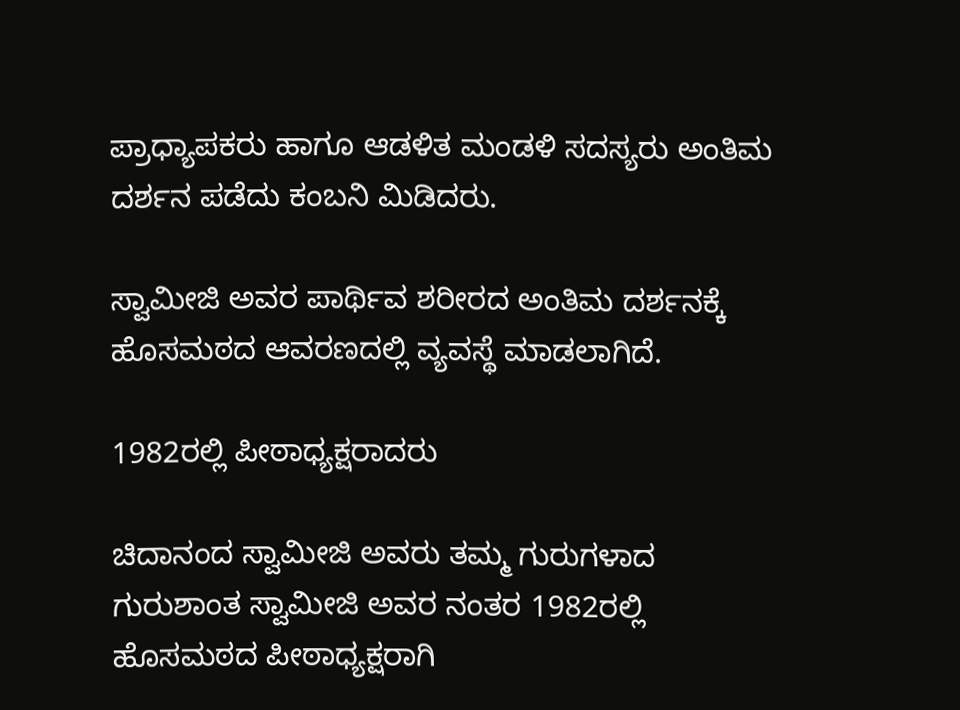ಪ್ರಾಧ್ಯಾಪಕರು ಹಾಗೂ ಆಡಳಿತ ಮಂಡಳಿ ಸದಸ್ಯರು ಅಂತಿಮ ದರ್ಶನ ಪಡೆದು ಕಂಬನಿ ಮಿಡಿದರು.

ಸ್ವಾಮೀಜಿ ಅವರ ಪಾರ್ಥಿವ ಶರೀರದ ಅಂತಿಮ ದರ್ಶನಕ್ಕೆ ಹೊಸಮಠದ ಆವರಣದಲ್ಲಿ ವ್ಯವಸ್ಥೆ ಮಾಡಲಾಗಿದೆ.

1982ರಲ್ಲಿ ಪೀಠಾಧ್ಯಕ್ಷರಾದರು

ಚಿದಾನಂದ ಸ್ವಾಮೀಜಿ ಅವರು ತಮ್ಮ ಗುರುಗಳಾದ ಗುರುಶಾಂತ ಸ್ವಾಮೀಜಿ ಅವರ ನಂತರ 1982ರಲ್ಲಿ ಹೊಸಮಠದ ಪೀಠಾಧ್ಯಕ್ಷರಾಗಿ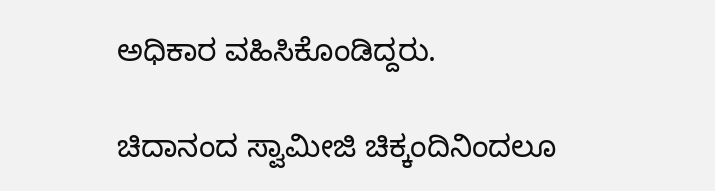ಅಧಿಕಾರ ವಹಿಸಿಕೊಂಡಿದ್ದರು.

ಚಿದಾನಂದ ಸ್ವಾಮೀಜಿ ಚಿಕ್ಕಂದಿನಿಂದಲೂ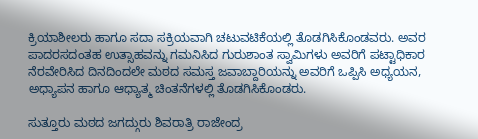ಕ್ರಿಯಾಶೀಲರು ಹಾಗೂ ಸದಾ ಸಕ್ರಿಯವಾಗಿ ಚಟುವಟಿಕೆಯಲ್ಲಿ ತೊಡಗಿಸಿಕೊಂಡವರು. ಅವರ ಪಾದರಸದಂತಹ ಉತ್ಸಾಹವನ್ನು ಗಮನಿಸಿದ ಗುರುಶಾಂತ ಸ್ವಾಮಿಗಳು ಅವರಿಗೆ ಪಟ್ಟಾಧಿಕಾರ ನೆರವೇರಿಸಿದ ದಿನದಿಂದಲೇ ಮಠದ ಸಮಸ್ತ ಜವಾಬ್ದಾರಿಯನ್ನು ಅವರಿಗೆ ಒಪ್ಪಿಸಿ ಅಧ್ಯಯನ, ಅಧ್ಯಾಪನ ಹಾಗೂ ಆಧ್ಯಾತ್ಮ ಚಿಂತನೆಗಳಲ್ಲಿ ತೊಡಗಿಸಿಕೊಂಡರು.

ಸುತ್ತೂರು ಮಠದ ಜಗದ್ಗುರು ಶಿವರಾತ್ರಿ ರಾಜೇಂದ್ರ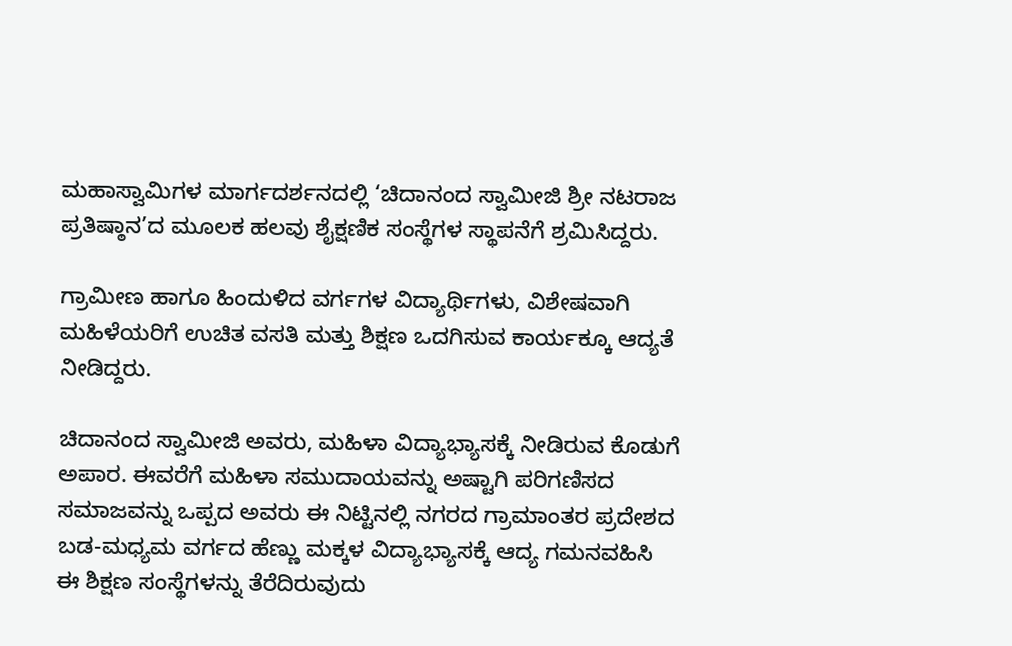ಮಹಾಸ್ವಾಮಿಗಳ ಮಾರ್ಗದರ್ಶನದಲ್ಲಿ ‘ಚಿದಾನಂದ ಸ್ವಾಮೀಜಿ ಶ್ರೀ ನಟರಾಜ ಪ್ರತಿಷ್ಠಾನ’ದ ಮೂಲಕ ಹಲವು ಶೈಕ್ಷಣಿಕ ಸಂಸ್ಥೆಗಳ ಸ್ಥಾಪನೆಗೆ ಶ್ರಮಿಸಿದ್ದರು.

ಗ್ರಾಮೀಣ ಹಾಗೂ ಹಿಂದುಳಿದ ವರ್ಗಗಳ ವಿದ್ಯಾರ್ಥಿಗಳು, ವಿಶೇಷವಾಗಿ ಮಹಿಳೆಯರಿಗೆ ಉಚಿತ ವಸತಿ ಮತ್ತು ಶಿಕ್ಷಣ ಒದಗಿಸುವ ಕಾರ್ಯಕ್ಕೂ ಆದ್ಯತೆ ನೀಡಿದ್ದರು.

ಚಿದಾನಂದ ಸ್ವಾಮೀಜಿ ಅವರು, ಮಹಿಳಾ ವಿದ್ಯಾಭ್ಯಾಸಕ್ಕೆ ನೀಡಿರುವ ಕೊಡುಗೆ ಅಪಾರ. ಈವರೆಗೆ ಮಹಿಳಾ ಸಮುದಾಯವನ್ನು ಅಷ್ಟಾಗಿ ಪರಿಗಣಿಸದ ಸಮಾಜವನ್ನು ಒಪ್ಪದ ಅವರು ಈ ನಿಟ್ಟಿನಲ್ಲಿ ನಗರದ ಗ್ರಾಮಾಂತರ ಪ್ರದೇಶದ ಬಡ-ಮಧ್ಯಮ ವರ್ಗದ ಹೆಣ್ಣು ಮಕ್ಕಳ ವಿದ್ಯಾಭ್ಯಾಸಕ್ಕೆ ಆದ್ಯ ಗಮನವಹಿಸಿ ಈ ಶಿಕ್ಷಣ ಸಂಸ್ಥೆಗಳನ್ನು ತೆರೆದಿರುವುದು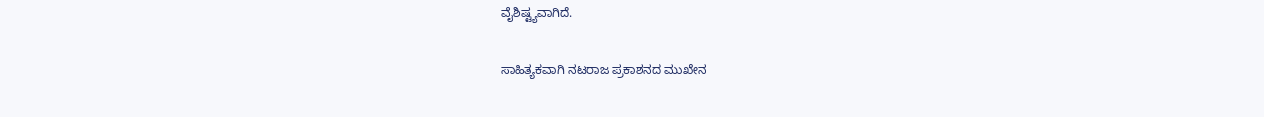ವೈಶಿಷ್ಟ್ಯವಾಗಿದೆ.

ಸಾಹಿತ್ಯಕವಾಗಿ ನಟರಾಜ ಪ್ರಕಾಶನದ ಮುಖೇನ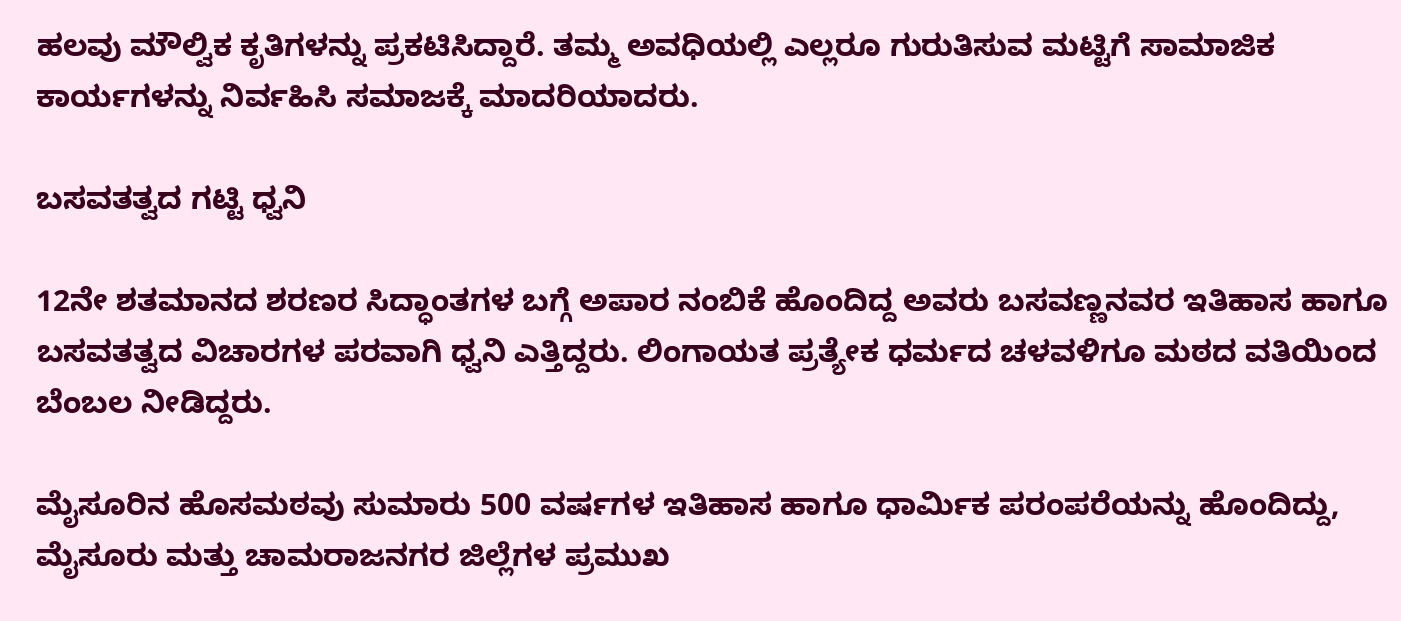ಹಲವು ಮೌಲ್ವಿಕ ಕೃತಿಗಳನ್ನು ಪ್ರಕಟಿಸಿದ್ದಾರೆ. ತಮ್ಮ ಅವಧಿಯಲ್ಲಿ ಎಲ್ಲರೂ ಗುರುತಿಸುವ ಮಟ್ಟಿಗೆ ಸಾಮಾಜಿಕ ಕಾರ್ಯಗಳನ್ನು ನಿರ್ವಹಿಸಿ ಸಮಾಜಕ್ಕೆ ಮಾದರಿಯಾದರು.

ಬಸವತತ್ವದ ಗಟ್ಟಿ ಧ್ವನಿ

12ನೇ ಶತಮಾನದ ಶರಣರ ಸಿದ್ಧಾಂತಗಳ ಬಗ್ಗೆ ಅಪಾರ ನಂಬಿಕೆ ಹೊಂದಿದ್ದ ಅವರು ಬಸವಣ್ಣನವರ ಇತಿಹಾಸ ಹಾಗೂ ಬಸವತತ್ವದ ವಿಚಾರಗಳ ಪರವಾಗಿ ಧ್ವನಿ ಎತ್ತಿದ್ದರು. ಲಿಂಗಾಯತ ಪ್ರತ್ಯೇಕ ಧರ್ಮದ ಚಳವಳಿಗೂ ಮಠದ ವತಿಯಿಂದ ಬೆಂಬಲ ನೀಡಿದ್ದರು.

ಮೈಸೂರಿನ ಹೊಸಮಠವು ಸುಮಾರು 500 ವರ್ಷಗಳ ಇತಿಹಾಸ ಹಾಗೂ ಧಾರ್ಮಿಕ ಪರಂಪರೆಯನ್ನು ಹೊಂದಿದ್ದು, ಮೈಸೂರು ಮತ್ತು ಚಾಮರಾಜನಗರ ಜಿಲ್ಲೆಗಳ ಪ್ರಮುಖ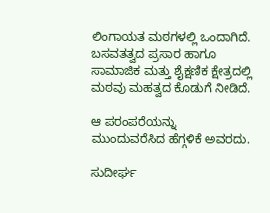ಲಿಂಗಾಯತ ಮಠಗಳಲ್ಲಿ ಒಂದಾಗಿದೆ. ಬಸವತತ್ವದ ಪ್ರಸಾರ ಹಾಗೂ ಸಾಮಾಜಿಕ ಮತ್ತು ಶೈಕ್ಷಣಿಕ ಕ್ಷೇತ್ರದಲ್ಲಿ ಮಠವು ಮಹತ್ವದ ಕೊಡುಗೆ ನೀಡಿದೆ.

ಆ ಪರಂಪರೆಯನ್ನು ಮುಂದುವರೆಸಿದ ಹೆಗ್ಗಳಿಕೆ ಅವರದು.

ಸುದೀರ್ಘ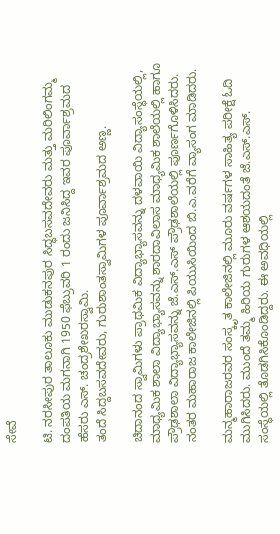ಸೇವೆ

ಟಿ. ನರಸೀಪುರ ತಾಲೂಕು ಮುಡುಕನಪುರ ಸಿದ್ಧಬಸವದೇವರು ಮತ್ತು ಮರಿಲಿಂಗಮ್ಮ ದಂಪತಿಯ ಮಗನಾಗಿ 1950 ಫೆಬ್ರುವರಿ 1 ರಂದು ಜನಿಸಿದ್ದ ಇವರ ಪೂರ್ವಾಶ್ರಮದ ಹೆಸರು ಎಸ್. ಚಂದ್ರಶೇಖರಸ್ವಾಮಿ.
ತಂದೆ ಸಿದ್ದಬಸವದೇವರು, ಗುರುಶಾಂತಸ್ವಾಮಿಗಳ ಪೂರ್ವಾಶ್ರಮದ ಅಣ್ಣ.

ಚಿದಾನಂದ ಸ್ವಾಮಿಗಳು ಪ್ರಾಥಮಿಕ ವಿದ್ಯಾಭ್ಯಾಸವನ್ನು ದಳವಾಯಿ ವಿದ್ಯಾಸಂಸ್ಥೆಯಲ್ಲಿ, ಮಾಧ್ಯಮಿಕ ಶಾಲಾ ವಿದ್ಯಾಭ್ಯಾಸವನ್ನು ಶಾರದಾವಿಲಾಸ ಮಾಧ್ಯಮಿಕ ಶಾಲೆಯಲ್ಲಿ ಹಾಗೂ ಪ್ರೌಢಶಾಲಾ ವಿದ್ಯಾಭ್ಯಾಸವನ್ನು ಜೆ.ಎಸ್.ಎಸ್ ಪ್ರೌಢಶಾಲೆಯಲ್ಲಿ ಪೂರ್ಣಗೊಳಿಸಿದರು. ನಂತರ ಮಹಾರಾಜ ಕಾಲೇಜಿನಲ್ಲಿ ಪಿಯುಸಿಯಿಂದ ಬಿ.ಎ.ವರೆಗೆ ವ್ಯಾಸಂಗ ಮಾಡಿದರು.

ಮನ್ಮಹಾರಾಜರವರ ಸಂಸ್ಕೃತ ಕಾಲೇಜಿನಲ್ಲಿ ಮೂರು ವರ್ಷಗಳ ಸಾಹಿತ್ಯ ಪರೀಕ್ಷೆ ಓದಿ ಮುಗಿಸಿದರು. ಮುಂದೆ ತಮ್ಮ ಹಿರಿಯ ಗುರುಗಳ ಆಶಯದಂತೆ ಜೆ.ಎಸ್.ಎಸ್. ಸಂಸ್ಥೆಯಲ್ಲಿ ತೊಡಗಿಸಿಕೊಂಡಿದ್ದರು. ಈ ಅವಧಿಯಲ್ಲಿ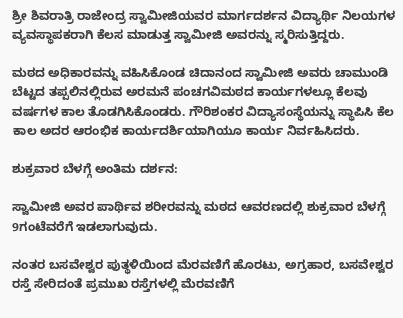ಶ್ರೀ ಶಿವರಾತ್ರಿ ರಾಜೇಂದ್ರ ಸ್ವಾಮೀಜಿಯವರ ಮಾರ್ಗದರ್ಶನ ವಿದ್ಯಾರ್ಥಿ ನಿಲಯಗಳ ವ್ಯವಸ್ಥಾಪಕರಾಗಿ ಕೆಲಸ ಮಾಡುತ್ತ ಸ್ವಾಮೀಜಿ ಅವರನ್ನು ಸ್ಮರಿಸುತ್ತಿದ್ದರು.

ಮಠದ ಅಧಿಕಾರವನ್ನು ವಹಿಸಿಕೊಂಡ ಚಿದಾನಂದ ಸ್ವಾಮೀಜಿ ಅವರು ಚಾಮುಂಡಿ ಬೆಟ್ಟದ ತಪ್ಪಲಿನಲ್ಲಿರುವ ಅರಮನೆ ಪಂಚಗವಿಮಠದ ಕಾರ್ಯಗಳಲ್ಲೂ ಕೆಲವು ವರ್ಷಗಳ ಕಾಲ ತೊಡಗಿಸಿಕೊಂಡರು. ಗೌರಿಶಂಕರ ವಿದ್ಯಾಸಂಸ್ಥೆಯನ್ನು ಸ್ಥಾಪಿಸಿ ಕೆಲ ಕಾಲ ಅದರ ಆರಂಭಿಕ ಕಾರ್ಯದರ್ಶಿಯಾಗಿಯೂ ಕಾರ್ಯ ನಿರ್ವಹಿಸಿದರು.

ಶುಕ್ರವಾರ ಬೆಳಗ್ಗೆ ಅಂತಿಮ‌ ದರ್ಶನ:

ಸ್ವಾಮೀಜಿ ಅವರ ಪಾರ್ಥಿವ ಶರೀರವನ್ನು ಮಠದ ಆವರಣದಲ್ಲಿ ಶುಕ್ರವಾರ ಬೆಳಗ್ಗೆ 9ಗಂಟೆವರೆಗೆ ಇಡಲಾಗುವುದು.

ನಂತರ ಬಸವೇಶ್ವರ ಪುತ್ಥಳಿಯಿಂದ ಮೆರವಣಿಗೆ ಹೊರಟು, ಅಗ್ರಹಾರ, ಬಸವೇಶ್ವರ ರಸ್ತೆ ಸೇರಿದಂತೆ ಪ್ರಮುಖ ರಸ್ತೆಗಳಲ್ಲಿ ಮೆರವಣಿಗೆ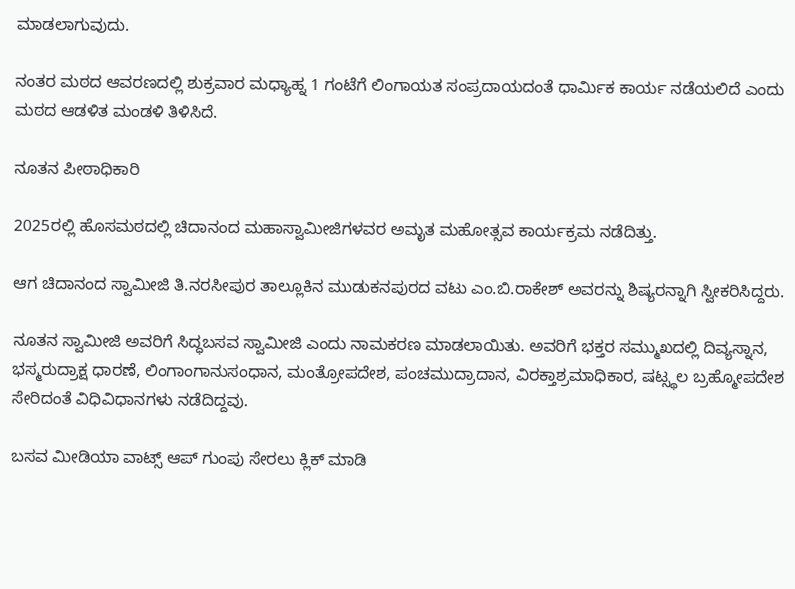ಮಾಡಲಾಗುವುದು.

ನಂತರ ಮಠದ ಆವರಣದಲ್ಲಿ ಶುಕ್ರವಾರ ಮಧ್ಯಾಹ್ನ 1 ಗಂಟೆಗೆ ಲಿಂಗಾಯತ ಸಂಪ್ರದಾಯದಂತೆ ಧಾರ್ಮಿಕ ಕಾರ್ಯ ನಡೆಯಲಿದೆ ಎಂದು ಮಠದ ಆಡಳಿತ ಮಂಡಳಿ ತಿಳಿಸಿದೆ.

ನೂತನ ಪೀಠಾಧಿಕಾರಿ

2025ರಲ್ಲಿ ಹೊಸಮಠದಲ್ಲಿ ಚಿದಾನಂದ ಮಹಾಸ್ವಾಮೀಜಿಗಳವರ ಅಮೃತ ಮಹೋತ್ಸವ ಕಾರ್ಯಕ್ರಮ ನಡೆದಿತ್ತು.

ಆಗ ಚಿದಾನಂದ ಸ್ವಾಮೀಜಿ ತಿ.ನರಸೀಪುರ ತಾಲ್ಲೂಕಿನ ಮುಡುಕನಪುರದ ವಟು ಎಂ.ಬಿ.ರಾಕೇಶ್‌ ಅವರನ್ನು ಶಿಷ್ಯರನ್ನಾಗಿ ಸ್ವೀಕರಿಸಿದ್ದರು.

ನೂತನ ಸ್ವಾಮೀಜಿ ಅವರಿಗೆ ಸಿದ್ಧಬಸವ ಸ್ವಾಮೀಜಿ ಎಂದು ನಾಮಕರಣ ಮಾಡಲಾಯಿತು. ಅವರಿಗೆ ಭಕ್ತರ ಸಮ್ಮುಖದಲ್ಲಿ ದಿವ್ಯಸ್ನಾನ, ಭಸ್ಮರುದ್ರಾಕ್ಷ ಧಾರಣೆ, ಲಿಂಗಾಂಗಾನುಸಂಧಾನ, ಮಂತ್ರೋಪದೇಶ, ಪಂಚಮುದ್ರಾದಾನ, ವಿರಕ್ತಾಶ್ರಮಾಧಿಕಾರ, ಷಟ್ಸ್ಥಲ ಬ್ರಹ್ಮೋಪದೇಶ ಸೇರಿದಂತೆ‌ ವಿಧಿವಿಧಾನಗಳು ನಡೆದಿದ್ದವು.

ಬಸವ ಮೀಡಿಯಾ ವಾಟ್ಸ್ ಆಪ್ ಗುಂಪು ಸೇರಲು ಕ್ಲಿಕ್ ಮಾಡಿ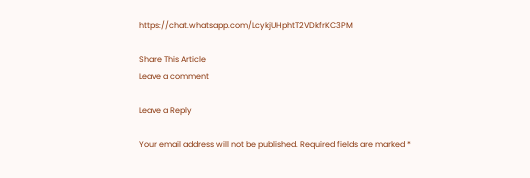https://chat.whatsapp.com/LcykjUHphtT2VDkfrKC3PM

Share This Article
Leave a comment

Leave a Reply

Your email address will not be published. Required fields are marked *